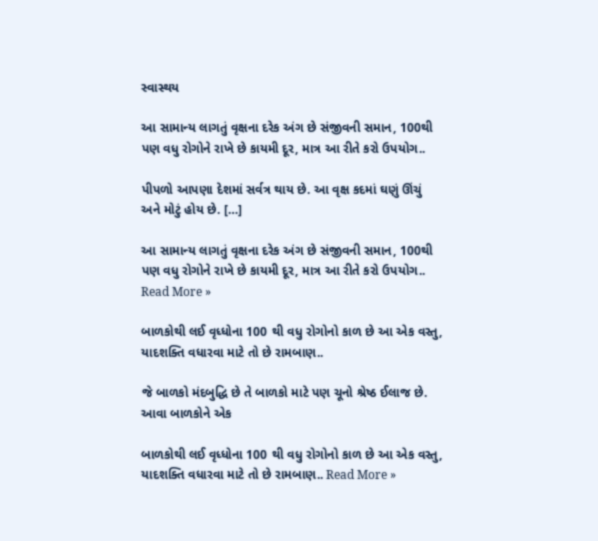સ્વાસ્થય

આ સામાન્ય લાગતું વૃક્ષના દરેક અંગ છે સંજીવની સમાન, 100થી પણ વધુ રોગોને રાખે છે કાયમી દૂર, માત્ર આ રીતે કરો ઉપયોગ..

પીપળો આપણા દેશમાં સર્વત્ર થાય છે. આ વૃક્ષ કદમાં ઘણું ઊંચું અને મોટું હોય છે. […]

આ સામાન્ય લાગતું વૃક્ષના દરેક અંગ છે સંજીવની સમાન, 100થી પણ વધુ રોગોને રાખે છે કાયમી દૂર, માત્ર આ રીતે કરો ઉપયોગ.. Read More »

બાળકોથી લઈ વૃધ્ધોના 100 થી વધુ રોગોનો કાળ છે આ એક વસ્તુ, યાદશક્તિ વધારવા માટે તો છે રામબાણ..

જે બાળકો મંદબુદ્ધિ છે તે બાળકો માટે પણ ચૂનો શ્રેષ્ઠ ઈલાજ છે. આવા બાળકોને એક

બાળકોથી લઈ વૃધ્ધોના 100 થી વધુ રોગોનો કાળ છે આ એક વસ્તુ, યાદશક્તિ વધારવા માટે તો છે રામબાણ.. Read More »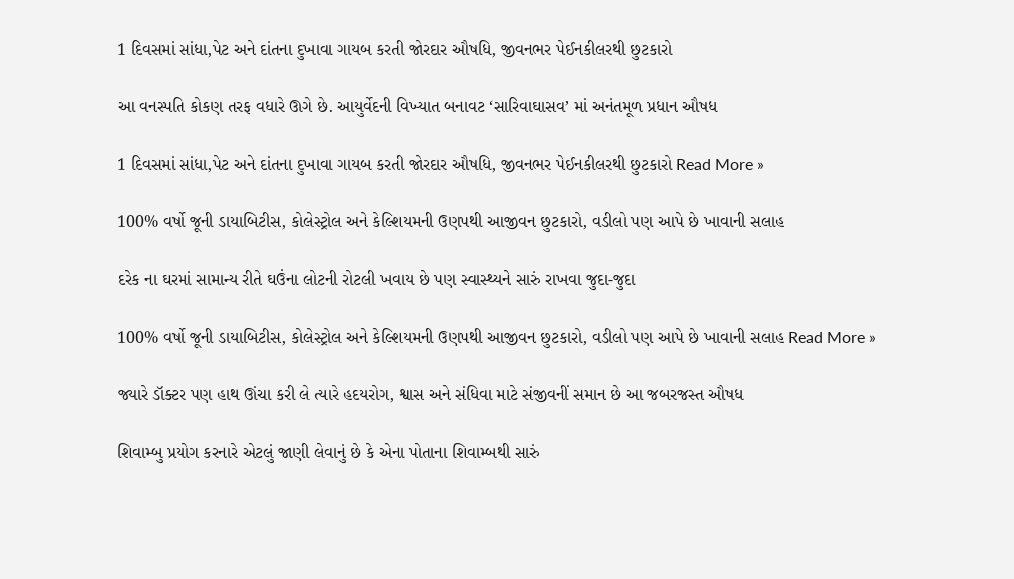1 દિવસમાં સાંધા,પેટ અને દાંતના દુખાવા ગાયબ કરતી જોરદાર ઔષધિ, જીવનભર પેઈનકીલરથી છુટકારો

આ વનસ્પતિ કોકણ તરફ વધારે ઊગે છે. આયુર્વેદની વિખ્યાત બનાવટ ‘સારિવાઘાસવ’ માં અનંતમૂળ પ્રધાન ઔષધ

1 દિવસમાં સાંધા,પેટ અને દાંતના દુખાવા ગાયબ કરતી જોરદાર ઔષધિ, જીવનભર પેઈનકીલરથી છુટકારો Read More »

100% વર્ષો જૂની ડાયાબિટીસ, કોલેસ્ટ્રોલ અને કેલ્શિયમની ઉણપથી આજીવન છુટકારો, વડીલો પણ આપે છે ખાવાની સલાહ

દરેક ના ઘરમાં સામાન્ય રીતે ઘઉંના લોટની રોટલી ખવાય છે પણ સ્વાસ્થ્યને સારું રાખવા જુદા-જુદા

100% વર્ષો જૂની ડાયાબિટીસ, કોલેસ્ટ્રોલ અને કેલ્શિયમની ઉણપથી આજીવન છુટકારો, વડીલો પણ આપે છે ખાવાની સલાહ Read More »

જ્યારે ડૉક્ટર પણ હાથ ઊંચા કરી લે ત્યારે હદયરોગ, શ્વાસ અને સંધિવા માટે સંજીવનીં સમાન છે આ જબરજસ્ત ઔષધ

શિવામ્બુ પ્રયોગ કરનારે એટલું જાણી લેવાનું છે કે એના પોતાના શિવામ્બથી સારું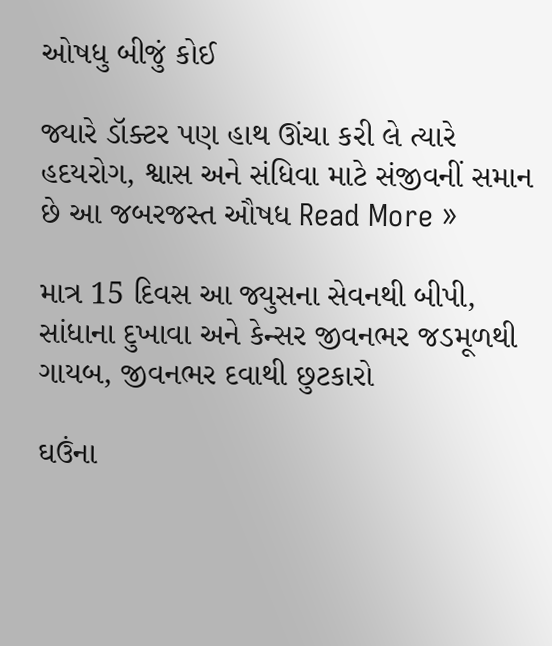ઓષધુ બીજું કોઈ

જ્યારે ડૉક્ટર પણ હાથ ઊંચા કરી લે ત્યારે હદયરોગ, શ્વાસ અને સંધિવા માટે સંજીવનીં સમાન છે આ જબરજસ્ત ઔષધ Read More »

માત્ર 15 દિવસ આ જ્યુસના સેવનથી બીપી, સાંધાના દુખાવા અને કેન્સર જીવનભર જડમૂળથી ગાયબ, જીવનભર દવાથી છુટકારો

ઘઉંના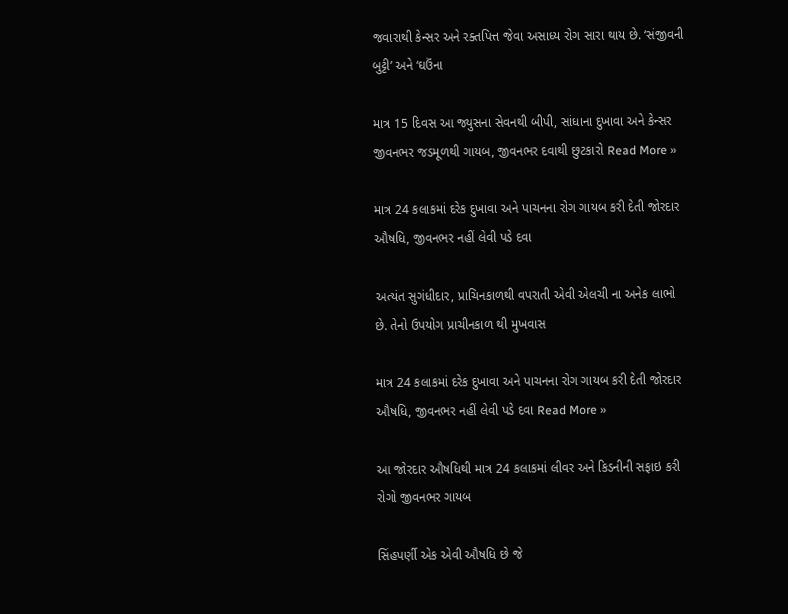જવારાથી કેન્સર અને રક્તપિત્ત જેવા અસાધ્ય રોગ સારા થાય છે. ‘સંજીવની બુટ્ટી’ અને ‘ઘઉંના

માત્ર 15 દિવસ આ જ્યુસના સેવનથી બીપી, સાંધાના દુખાવા અને કેન્સર જીવનભર જડમૂળથી ગાયબ, જીવનભર દવાથી છુટકારો Read More »

માત્ર 24 કલાકમાં દરેક દુખાવા અને પાચનના રોગ ગાયબ કરી દેતી જોરદાર ઔષધિ, જીવનભર નહીં લેવી પડે દવા

અત્યંત સુગંધીદાર, પ્રાચિનકાળથી વપરાતી એવી એલચી ના અનેક લાભો છે. તેનો ઉપયોગ પ્રાચીનકાળ થી મુખવાસ

માત્ર 24 કલાકમાં દરેક દુખાવા અને પાચનના રોગ ગાયબ કરી દેતી જોરદાર ઔષધિ, જીવનભર નહીં લેવી પડે દવા Read More »

આ જોરદાર ઔષધિથી માત્ર 24 કલાકમાં લીવર અને કિડનીની સફાઇ કરી રોગો જીવનભર ગાયબ

સિંહપર્ણી એક એવી ઔષધિ છે જે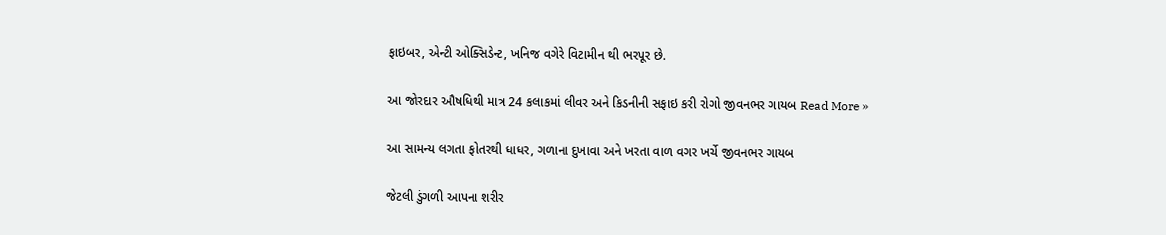ફાઇબર, એન્ટી ઓક્સિડેન્ટ, ખનિજ વગેરે વિટામીન થી ભરપૂર છે.

આ જોરદાર ઔષધિથી માત્ર 24 કલાકમાં લીવર અને કિડનીની સફાઇ કરી રોગો જીવનભર ગાયબ Read More »

આ સામન્ય લગતા ફોતરથી ધાધર, ગળાના દુખાવા અને ખરતા વાળ વગર ખર્ચે જીવનભર ગાયબ

જેટલી ડુંગળી આપના શરીર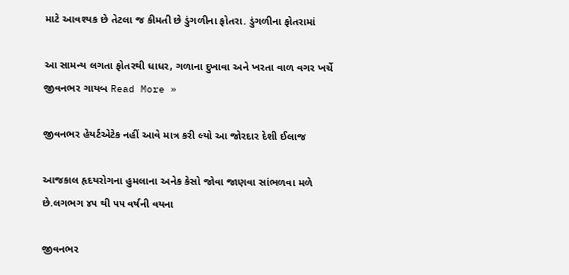માટે આવશ્યક છે તેટલા જ કીમતી છે ડુંગળીના ફોતરા. ડુંગળીના ફોતરામાં

આ સામન્ય લગતા ફોતરથી ધાધર, ગળાના દુખાવા અને ખરતા વાળ વગર ખર્ચે જીવનભર ગાયબ Read More »

જીવનભર હેયર્ટએટેક નહીં આવે માત્ર કરી લ્યો આ જોરદાર દેશી ઈલાજ

આજકાલ હૃદયરોગના હુમલાના અનેક કેસો જોવા જાણવા સાંભળવા મળે છે.લગભગ ૪૫ થી ૫૫ વર્ષની વયના

જીવનભર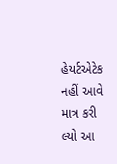હેયર્ટએટેક નહીં આવે માત્ર કરી લ્યો આ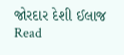જોરદાર દેશી ઈલાજ Read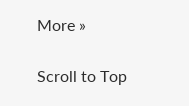More »

Scroll to Top